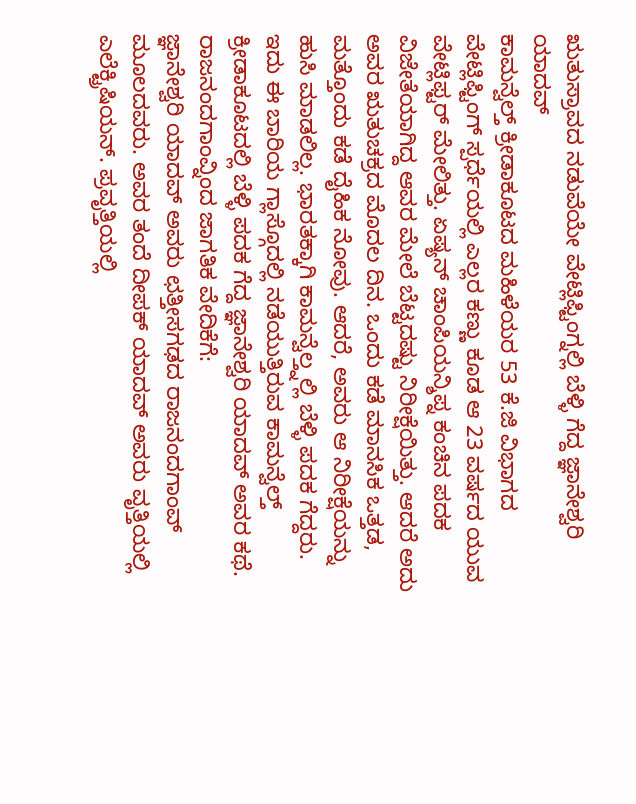ಋತುಸ್ರಾವದ ನಡುವೆಯೇ ವೇಟ್ಲಿಫ್ಟಿಂಗ್ನಲ್ಲಿ ಬೆಳ್ಳಿ ಗೆದ್ದ ಜ್ಞಾನೇಶ್ವರಿ ಯಾದವ್
ಕಾಮನ್ವೆಲ್ತ್ ಕ್ರೀಡಾಕೂಟದ ಮಹಿಳೆಯರ 53 ಕೆ.ಜಿ ವಿಭಾಗದ ವೇಟ್ಲಿಫ್ಟಿಂಗ್ ಸ್ಪರ್ಧೆಯಲ್ಲಿ ಎಲ್ಲರ ಕಣ್ಣು ಕೂಡ ಆ 23 ವರ್ಷದ ಯುವ ವೇಟ್ಲಿಫ್ಟರ್ ಮೇಲಿತ್ತು. ಏಷ್ಯನ್ ಚಾಂಪಿಯನ್ಶಿಪ್ನ ಕಂಚಿನ ಪದಕ ವಿಜೇತೆಯಾಗಿದ್ದ ಆವರ ಮೇಲೆ ಬೆಟ್ಟದಷ್ಟು ನಿರೀಕ್ಷೆಯಿತ್ತು. ಆದರೆ ಅದು ಅವರ ಋತುಚಕ್ರದ ಮೊದಲ ದಿನ. ಒಂದು ಕಡೆ ಮಾನಸಿಕ ಒತ್ತಡ, ಮತ್ತೊಂದು ಕಡೆ ದೈಹಿಕ ನೋವು. ಆದರೆ, ಅವರು ಆ ನಿರೀಕ್ಷೆಯನ್ನು ಹುಸಿ ಮಾಡಲಿಲ್ಲ. ಭಾರತಕ್ಕಾಗಿ ಕಾಮನ್ವೆಲ್ತ್ನಲ್ಲಿ ಬೆಳ್ಳಿ ಪದಕ ಗೆದ್ದರು.
ಇದು ಈ ಬಾರಿಯ ಗ್ಲಾಸ್ಗೊದಲ್ಲಿ ನಡೆಯುತ್ತಿರುವ ಕಾಮನ್ವೆಲ್ತ್ ಕ್ರೀಡಾಕೂಟದಲ್ಲಿ ಬೆಳ್ಳಿ ಪದಕ ಗೆದ್ದ ಜ್ಞಾನೇಶ್ವರಿ ಯಾದವ್ ಅವರ ಕಥೆ.
ರಾಜನಂದಗಾಂವ್ನಿಂದ ಜಾಗತಿಕ ವೇದಿಕೆಗೆ:
ಜ್ಞಾನೇಶ್ವರಿ ಯಾದವ್ ಅವರು ಛತ್ತೀಸಗಢದ ರಾಜನಂದಗಾಂವ್ ಮೂಲದವರು. ಅವರ ತಂದೆ ದೀಪಕ್ ಯಾದವ್ ಅವರು ವೃತ್ತಿಯಲ್ಲಿ ಎಲೆಕ್ಟ್ರಿಷಿಯನ್. ಪ್ರವೃತ್ತಿಯಲ್ಲಿ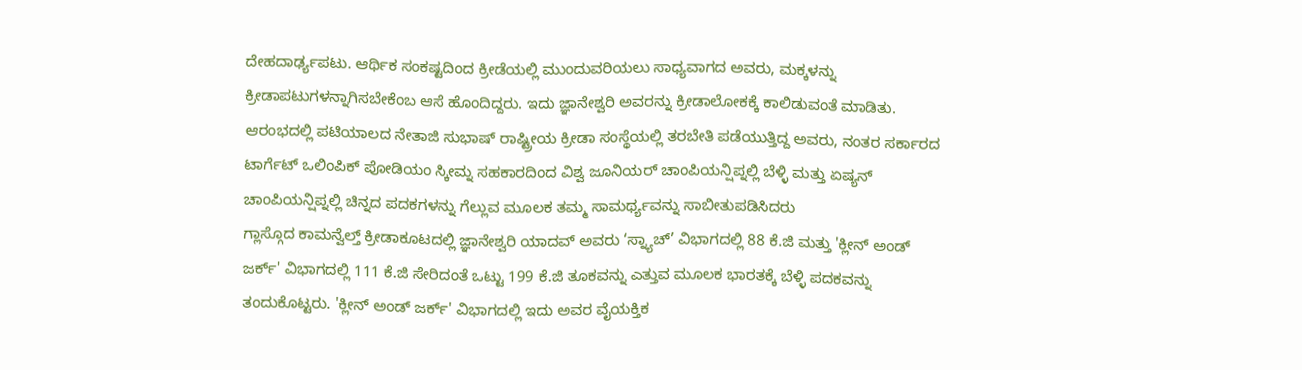ದೇಹದಾರ್ಢ್ಯಪಟು. ಆರ್ಥಿಕ ಸಂಕಷ್ಟದಿಂದ ಕ್ರೀಡೆಯಲ್ಲಿ ಮುಂದುವರಿಯಲು ಸಾಧ್ಯವಾಗದ ಅವರು, ಮಕ್ಕಳನ್ನು ಕ್ರೀಡಾಪಟುಗಳನ್ನಾಗಿಸಬೇಕೆಂಬ ಆಸೆ ಹೊಂದಿದ್ದರು. ಇದು ಜ್ಞಾನೇಶ್ವರಿ ಅವರನ್ನು ಕ್ರೀಡಾಲೋಕಕ್ಕೆ ಕಾಲಿಡುವಂತೆ ಮಾಡಿತು.
ಆರಂಭದಲ್ಲಿ ಪಟಿಯಾಲದ ನೇತಾಜಿ ಸುಭಾಷ್ ರಾಷ್ಟ್ರೀಯ ಕ್ರೀಡಾ ಸಂಸ್ಥೆಯಲ್ಲಿ ತರಬೇತಿ ಪಡೆಯುತ್ತಿದ್ದ ಅವರು, ನಂತರ ಸರ್ಕಾರದ ಟಾರ್ಗೆಟ್ ಒಲಿಂಪಿಕ್ ಪೋಡಿಯಂ ಸ್ಕೀಮ್ನ ಸಹಕಾರದಿಂದ ವಿಶ್ವ ಜೂನಿಯರ್ ಚಾಂಪಿಯನ್ಷಿಪ್ನಲ್ಲಿ ಬೆಳ್ಳಿ ಮತ್ತು ಏಷ್ಯನ್ ಚಾಂಪಿಯನ್ಷಿಪ್ನಲ್ಲಿ ಚಿನ್ನದ ಪದಕಗಳನ್ನು ಗೆಲ್ಲುವ ಮೂಲಕ ತಮ್ಮ ಸಾಮರ್ಥ್ಯವನ್ನು ಸಾಬೀತುಪಡಿಸಿದರು
ಗ್ಲಾಸ್ಗೊದ ಕಾಮನ್ವೆಲ್ತ್ ಕ್ರೀಡಾಕೂಟದಲ್ಲಿ ಜ್ಞಾನೇಶ್ವರಿ ಯಾದವ್ ಅವರು ‘ಸ್ನ್ಯಾಚ್’ ವಿಭಾಗದಲ್ಲಿ 88 ಕೆ.ಜಿ ಮತ್ತು 'ಕ್ಲೀನ್ ಅಂಡ್ ಜರ್ಕ್' ವಿಭಾಗದಲ್ಲಿ 111 ಕೆ.ಜಿ ಸೇರಿದಂತೆ ಒಟ್ಟು 199 ಕೆ.ಜಿ ತೂಕವನ್ನು ಎತ್ತುವ ಮೂಲಕ ಭಾರತಕ್ಕೆ ಬೆಳ್ಳಿ ಪದಕವನ್ನು ತಂದುಕೊಟ್ಟರು. 'ಕ್ಲೀನ್ ಅಂಡ್ ಜರ್ಕ್' ವಿಭಾಗದಲ್ಲಿ ಇದು ಅವರ ವೈಯಕ್ತಿಕ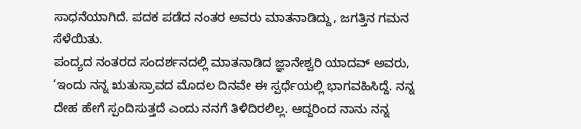ಸಾಧನೆಯಾಗಿದೆ. ಪದಕ ಪಡೆದ ನಂತರ ಅವರು ಮಾತನಾಡಿದ್ದು, ಜಗತ್ತಿನ ಗಮನ ಸೆಳೆಯಿತು.
ಪಂದ್ಯದ ನಂತರದ ಸಂದರ್ಶನದಲ್ಲಿ ಮಾತನಾಡಿದ ಜ್ಞಾನೇಶ್ವರಿ ಯಾದವ್ ಅವರು, ‘ಇಂದು ನನ್ನ ಋತುಸ್ರಾವದ ಮೊದಲ ದಿನವೇ ಈ ಸ್ಪರ್ಧೆಯಲ್ಲಿ ಭಾಗವಹಿಸಿದ್ದೆ. ನನ್ನ ದೇಹ ಹೇಗೆ ಸ್ಪಂದಿಸುತ್ತದೆ ಎಂದು ನನಗೆ ತಿಳಿದಿರಲಿಲ್ಲ. ಆದ್ದರಿಂದ ನಾನು ನನ್ನ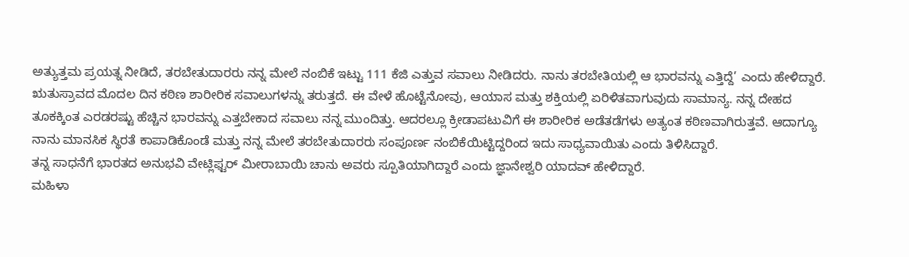ಅತ್ಯುತ್ತಮ ಪ್ರಯತ್ನ ನೀಡಿದೆ, ತರಬೇತುದಾರರು ನನ್ನ ಮೇಲೆ ನಂಬಿಕೆ ಇಟ್ಟು 111 ಕೆಜಿ ಎತ್ತುವ ಸವಾಲು ನೀಡಿದರು. ನಾನು ತರಬೇತಿಯಲ್ಲಿ ಆ ಭಾರವನ್ನು ಎತ್ತಿದ್ದೆ’ ಎಂದು ಹೇಳಿದ್ದಾರೆ.
ಋತುಸ್ರಾವದ ಮೊದಲ ದಿನ ಕಠಿಣ ಶಾರೀರಿಕ ಸವಾಲುಗಳನ್ನು ತರುತ್ತದೆ. ಈ ವೇಳೆ ಹೊಟ್ಟೆನೋವು, ಆಯಾಸ ಮತ್ತು ಶಕ್ತಿಯಲ್ಲಿ ಏರಿಳಿತವಾಗುವುದು ಸಾಮಾನ್ಯ. ನನ್ನ ದೇಹದ ತೂಕಕ್ಕಿಂತ ಎರಡರಷ್ಟು ಹೆಚ್ಚಿನ ಭಾರವನ್ನು ಎತ್ತಬೇಕಾದ ಸವಾಲು ನನ್ನ ಮುಂದಿತ್ತು. ಆದರಲ್ಲೂ ಕ್ರೀಡಾಪಟುವಿಗೆ ಈ ಶಾರೀರಿಕ ಅಡೆತಡೆಗಳು ಅತ್ಯಂತ ಕಠಿಣವಾಗಿರುತ್ತವೆ. ಆದಾಗ್ಯೂ ನಾನು ಮಾನಸಿಕ ಸ್ಥಿರತೆ ಕಾಪಾಡಿಕೊಂಡೆ ಮತ್ತು ನನ್ನ ಮೇಲೆ ತರಬೇತುದಾರರು ಸಂಪೂರ್ಣ ನಂಬಿಕೆಯಿಟ್ಟಿದ್ದರಿಂದ ಇದು ಸಾಧ್ಯವಾಯಿತು ಎಂದು ತಿಳಿಸಿದ್ದಾರೆ.
ತನ್ನ ಸಾಧನೆಗೆ ಭಾರತದ ಅನುಭವಿ ವೇಟ್ಲಿಫ್ಟರ್ ಮೀರಾಬಾಯಿ ಚಾನು ಅವರು ಸ್ಪೂತಿಯಾಗಿದ್ದಾರೆ ಎಂದು ಜ್ಞಾನೇಶ್ವರಿ ಯಾದವ್ ಹೇಳಿದ್ದಾರೆ.
ಮಹಿಳಾ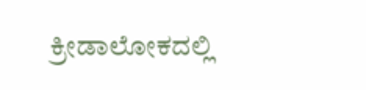ಕ್ರೀಡಾಲೋಕದಲ್ಲಿ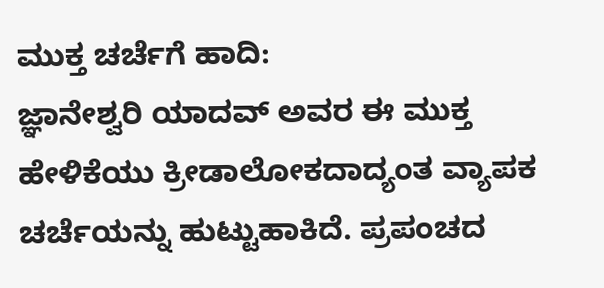ಮುಕ್ತ ಚರ್ಚೆಗೆ ಹಾದಿ:
ಜ್ಞಾನೇಶ್ವರಿ ಯಾದವ್ ಅವರ ಈ ಮುಕ್ತ ಹೇಳಿಕೆಯು ಕ್ರೀಡಾಲೋಕದಾದ್ಯಂತ ವ್ಯಾಪಕ ಚರ್ಚೆಯನ್ನು ಹುಟ್ಟುಹಾಕಿದೆ. ಪ್ರಪಂಚದ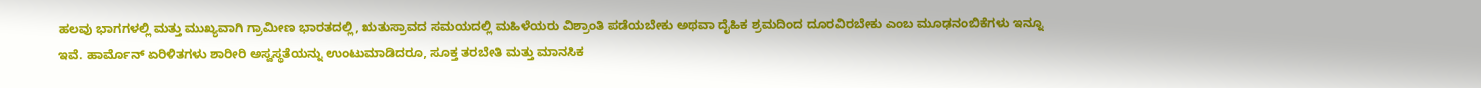ಹಲವು ಭಾಗಗಳಲ್ಲಿ ಮತ್ತು ಮುಖ್ಯವಾಗಿ ಗ್ರಾಮೀಣ ಭಾರತದಲ್ಲಿ, ಋತುಸ್ರಾವದ ಸಮಯದಲ್ಲಿ ಮಹಿಳೆಯರು ವಿಶ್ರಾಂತಿ ಪಡೆಯಬೇಕು ಅಥವಾ ದೈಹಿಕ ಶ್ರಮದಿಂದ ದೂರವಿರಬೇಕು ಎಂಬ ಮೂಢನಂಬಿಕೆಗಳು ಇನ್ನೂ ಇವೆ. ಹಾರ್ಮೊನ್ ಏರಿಳಿತಗಳು ಶಾರೀರಿ ಅಸ್ವಸ್ಥತೆಯನ್ನು ಉಂಟುಮಾಡಿದರೂ, ಸೂಕ್ತ ತರಬೇತಿ ಮತ್ತು ಮಾನಸಿಕ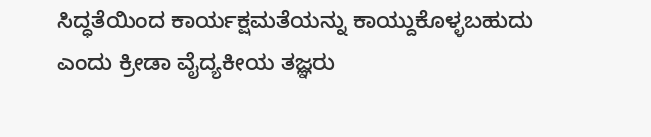ಸಿದ್ಧತೆಯಿಂದ ಕಾರ್ಯಕ್ಷಮತೆಯನ್ನು ಕಾಯ್ದುಕೊಳ್ಳಬಹುದು ಎಂದು ಕ್ರೀಡಾ ವೈದ್ಯಕೀಯ ತಜ್ಞರು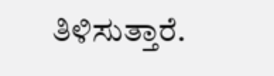ತಿಳಿಸುತ್ತಾರೆ.